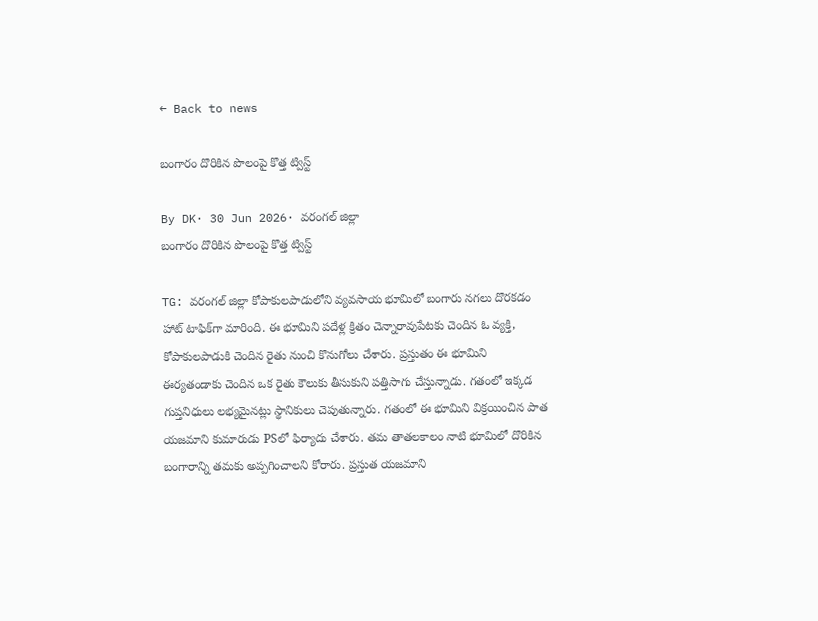← Back to news

బంగారం దొరికిన పొలంపై కొత్త ట్విస్ట్

By DK· 30 Jun 2026· వరంగల్ జిల్లా
బంగారం దొరికిన పొలంపై కొత్త ట్విస్ట్

TG: వరంగల్ జిల్లా కోపాకులపాడులోని వ్యవసాయ భూమిలో బంగారు నగలు దొరకడం హాట్ టాఫిక్‌గా మారింది. ఈ భూమిని పదేళ్ల క్రితం చెన్నారావుపేటకు చెందిన ఓ వ్యక్తి, కోపాకులపాడుకి చెందిన రైతు నుంచి కొనుగోలు చేశారు. ప్రస్తుతం ఈ భూమిని ఈర్యతండాకు చెందిన ఒక రైతు కౌలుకు తీసుకుని పత్తిసాగు చేస్తున్నాడు. గతంలో ఇక్కడ గుప్తనిధులు లభ్యమైనట్లు స్థానికులు చెపుతున్నారు. గతంలో ఈ భూమిని విక్రయించిన పాత యజమాని కుమారుడు PSలో ఫిర్యాదు చేశారు. తమ తాతలకాలం నాటి భూమిలో దొరికిన బంగారాన్ని తమకు అప్పగించాలని కోరారు. ప్రస్తుత యజమాని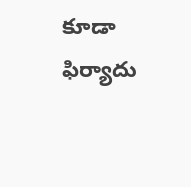కూడా ఫిర్యాదు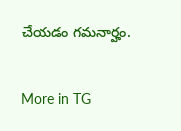చేయడం గమనార్హం.

More in TG